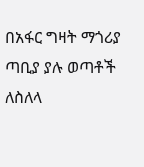በአፋር ግዛት ማጎሪያ ጣቢያ ያሉ ወጣቶች ለስለላ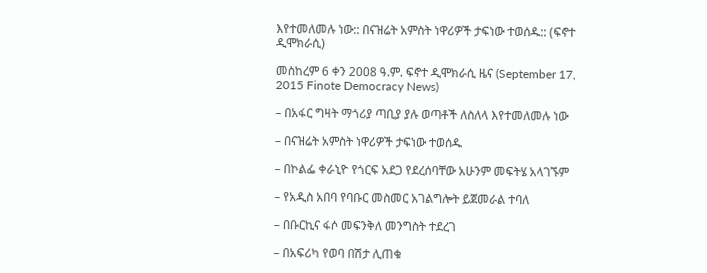እየተመለመሉ ነው:: በናዝሬት አምስት ነዋሪዎች ታፍነው ተወሰዱ:: (ፍኖተ ዲሞክራሲ)

መስከረም 6 ቀን 2008 ዓ.ም. ፍኖተ ዲሞክራሲ ዜና (September 17, 2015 Finote Democracy News)

– በአፋር ግዛት ማጎሪያ ጣቢያ ያሉ ወጣቶች ለስለላ እየተመለመሉ ነው

– በናዝሬት አምስት ነዋሪዎች ታፍነው ተወሰዱ

– በኮልፌ ቀራኒዮ የጎርፍ አደጋ የደረሰባቸው አሁንም መፍትሄ አላገኙም

– የአዲስ አበባ የባቡር መስመር አገልግሎት ይጀመራል ተባለ

– በቡርኪና ፋሶ መፍንቅለ መንግስት ተደረገ

– በአፍሪካ የወባ በሽታ ሊጠቁ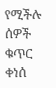የሚችሉ ሰዎች ቁጥር ቀነሰ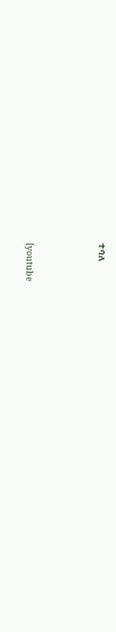ተባለ



[youtube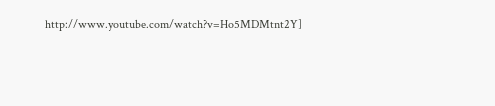http://www.youtube.com/watch?v=Ho5MDMtnt2Y]